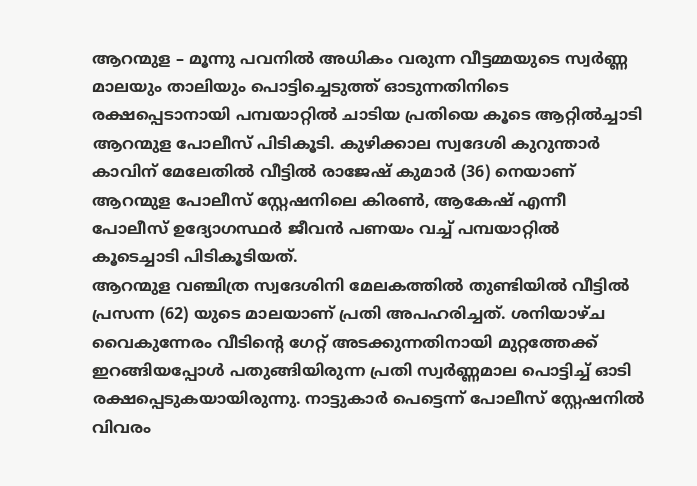ആറന്മുള – മൂന്നു പവനിൽ അധികം വരുന്ന വീട്ടമ്മയുടെ സ്വർണ്ണ മാലയും താലിയും പൊട്ടിച്ചെടുത്ത് ഓടുന്നതിനിടെ രക്ഷപ്പെടാനായി പമ്പയാറ്റിൽ ചാടിയ പ്രതിയെ കൂടെ ആറ്റിൽച്ചാടി ആറന്മുള പോലീസ് പിടികൂടി. കുഴിക്കാല സ്വദേശി കുറുന്താർ കാവിന് മേലേതിൽ വീട്ടിൽ രാജേഷ് കുമാർ (36) നെയാണ് ആറന്മുള പോലീസ് സ്റ്റേഷനിലെ കിരൺ, ആകേഷ് എന്നീ പോലീസ് ഉദ്യോഗസ്ഥർ ജീവൻ പണയം വച്ച് പമ്പയാറ്റിൽ കൂടെച്ചാടി പിടികൂടിയത്.
ആറന്മുള വഞ്ചിത്ര സ്വദേശിനി മേലകത്തിൽ തുണ്ടിയിൽ വീട്ടിൽ പ്രസന്ന (62) യുടെ മാലയാണ് പ്രതി അപഹരിച്ചത്. ശനിയാഴ്ച വൈകുന്നേരം വീടിന്റെ ഗേറ്റ് അടക്കുന്നതിനായി മുറ്റത്തേക്ക് ഇറങ്ങിയപ്പോൾ പതുങ്ങിയിരുന്ന പ്രതി സ്വർണ്ണമാല പൊട്ടിച്ച് ഓടി രക്ഷപ്പെടുകയായിരുന്നു. നാട്ടുകാർ പെട്ടെന്ന് പോലീസ് സ്റ്റേഷനിൽ വിവരം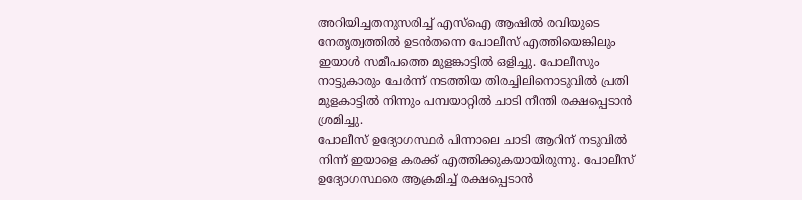അറിയിച്ചതനുസരിച്ച് എസ്ഐ ആഷിൽ രവിയുടെ നേതൃത്വത്തിൽ ഉടൻതന്നെ പോലീസ് എത്തിയെങ്കിലും ഇയാൾ സമീപത്തെ മുളങ്കാട്ടിൽ ഒളിച്ചു. പോലീസും നാട്ടുകാരും ചേർന്ന് നടത്തിയ തിരച്ചിലിനൊടുവിൽ പ്രതി മുളകാട്ടിൽ നിന്നും പമ്പയാറ്റിൽ ചാടി നീന്തി രക്ഷപ്പെടാൻ ശ്രമിച്ചു.
പോലീസ് ഉദ്യോഗസ്ഥർ പിന്നാലെ ചാടി ആറിന് നടുവിൽ നിന്ന് ഇയാളെ കരക്ക് എത്തിക്കുകയായിരുന്നു. പോലീസ് ഉദ്യോഗസ്ഥരെ ആക്രമിച്ച് രക്ഷപ്പെടാൻ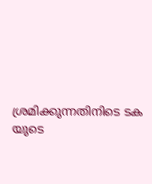ശ്രമിക്കുന്നതിനിടെ ടക യുടെ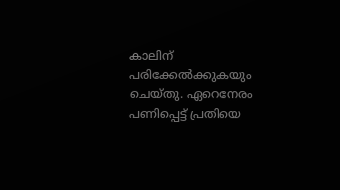കാലിന് പരിക്കേൽക്കുകയും ചെയ്തു. ഏറെനേരം പണിപ്പെട്ട് പ്രതിയെ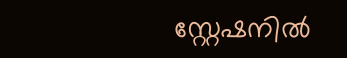സ്റ്റേഷനിൽ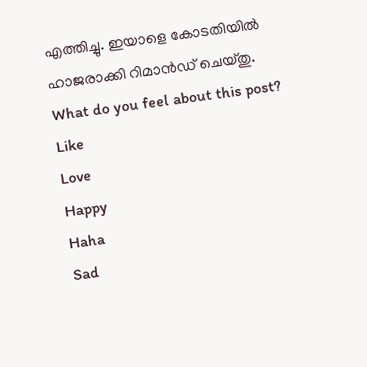എത്തിച്ചു. ഇയാളെ കോടതിയിൽ ഹാജരാക്കി റിമാൻഡ് ചെയ്തു.
What do you feel about this post?
Like
Love
Happy
Haha
Sad